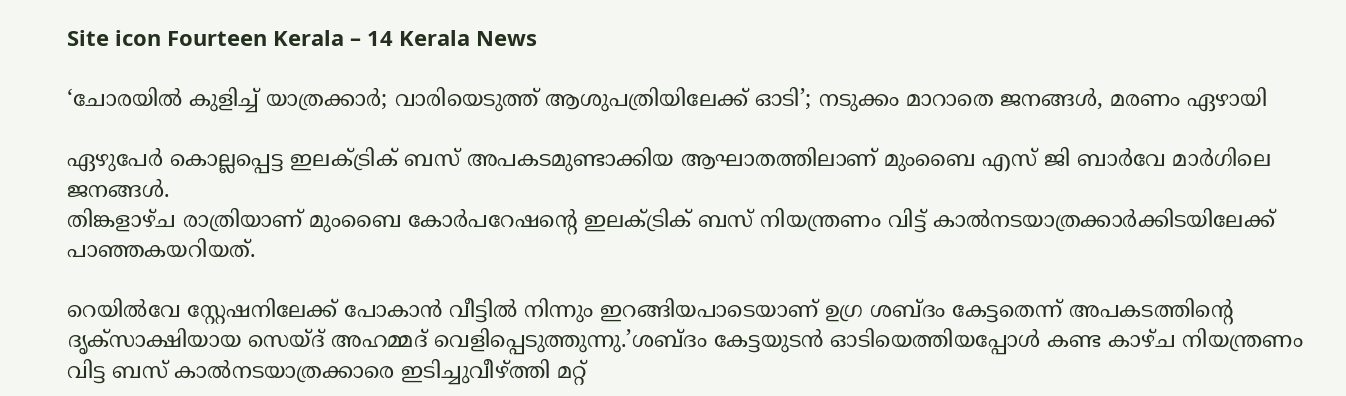Site icon Fourteen Kerala – 14 Kerala News

‘ചോരയില്‍ കുളിച്ച് യാത്രക്കാര്‍; വാരിയെടുത്ത് ആശുപത്രിയിലേക്ക് ഓടി’; നടുക്കം മാറാതെ ജനങ്ങൾ, മരണം ഏഴായി

ഏഴുപേർ കൊല്ലപ്പെട്ട ഇലക്ട്രിക് ബസ് അപകടമുണ്ടാക്കിയ ആഘാതത്തിലാണ് മുംബൈ എസ് ജി ബാര്‍വേ മാര്‍ഗിലെ ജനങ്ങള്‍.
തിങ്കളാഴ്ച രാത്രിയാണ് മുംബൈ കോര്‍പറേഷന്‍റെ ഇലക്ട്രിക് ബസ് നിയന്ത്രണം വിട്ട് കാല്‍നടയാത്രക്കാര്‍ക്കിടയിലേക്ക് പാഞ്ഞകയറിയത്.

റെയില്‍വേ സ്റ്റേഷനിലേക്ക് പോകാന്‍ വീട്ടില്‍ നിന്നും ഇറങ്ങിയപാടെയാണ് ഉഗ്ര ശബ്ദം കേട്ടതെന്ന് അപകടത്തിന്‍റെ ദൃക്സാക്ഷിയായ സെയ്ദ് അഹമ്മദ് വെളിപ്പെടുത്തുന്നു.’ശബ്ദം കേട്ടയുടന്‍ ഓടിയെത്തിയപ്പോള്‍ കണ്ട കാഴ്ച നിയന്ത്രണം വിട്ട ബസ് കാല്‍നടയാത്രക്കാരെ ഇടിച്ചുവീഴ്ത്തി മറ്റ്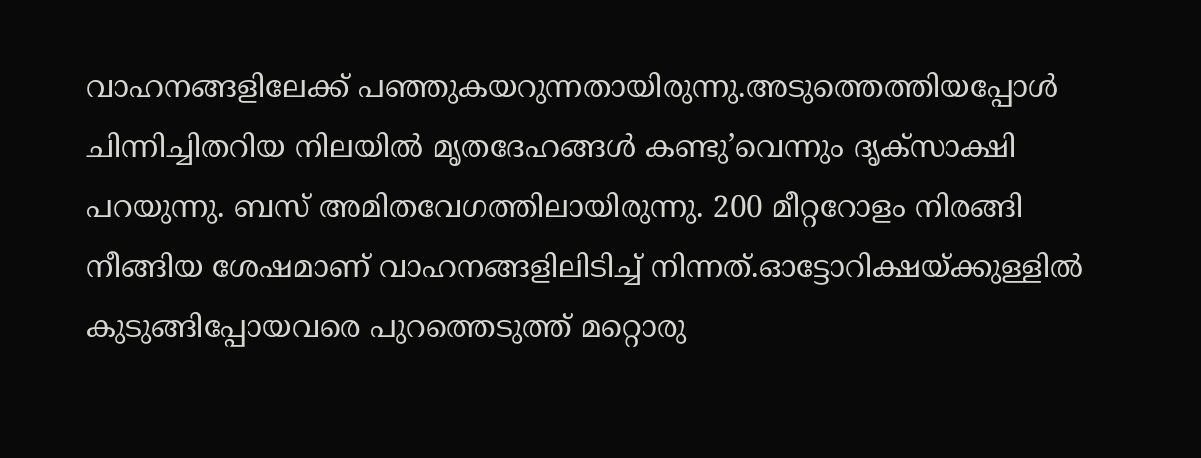വാഹനങ്ങളിലേക്ക് പഞ്ഞുകയറുന്നതായിരുന്നു.അടുത്തെത്തിയപ്പോള്‍ ചിന്നിച്ചിതറിയ നിലയില്‍ മൃതദേഹങ്ങള്‍ കണ്ടു’വെന്നും ദൃക്സാക്ഷി പറയുന്നു. ബസ് അമിതവേഗത്തിലായിരുന്നു. 200 മീറ്ററോളം നിരങ്ങി നീങ്ങിയ ശേഷമാണ് വാഹനങ്ങളിലിടിച്ച് നിന്നത്.ഓട്ടോറിക്ഷയ്ക്കുള്ളില്‍ കുടുങ്ങിപ്പോയവരെ പുറത്തെടുത്ത് മറ്റൊരു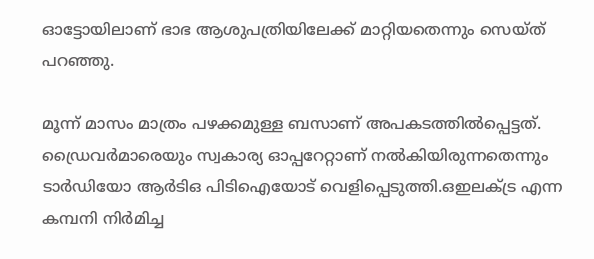ഓട്ടോയിലാണ് ഭാഭ ആശുപത്രിയിലേക്ക് മാറ്റിയതെന്നും സെയ്ത് പറഞ്ഞു.

മൂന്ന് മാസം മാത്രം പഴക്കമുള്ള ബസാണ് അപകടത്തില്‍പ്പെട്ടത്. ഡ്രൈവര്‍മാരെയും സ്വകാര്യ ഓപ്പറേറ്റാണ് നല്‍കിയിരുന്നതെന്നും ടാര്‍ഡിയോ ആര്‍ടിഒ പിടിഐയോട് വെളിപ്പെടുത്തി.ഒഇലക്ട്ര എന്ന കമ്പനി നിര്‍മിച്ച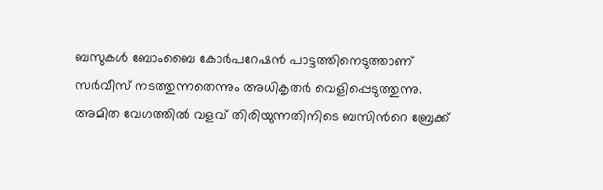ബസുകള്‍ ബോംബൈ കോര്‍പറേഷന്‍ പാട്ടത്തിനെടുത്താണ് സര്‍വീസ് നടത്തുന്നതെന്നും അധികൃതര്‍ വെളിപ്പെടുത്തുന്നു.
അമിത വേഗത്തില്‍ വളവ് തിരിയുന്നതിനിടെ ബസിന്‍റെ ബ്രേക്ക്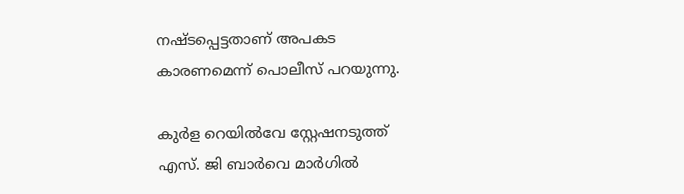നഷ്ടപ്പെട്ടതാണ് അപകട കാരണമെന്ന് പൊലീസ് പറയുന്നു.

കുര്‍ള റെയില്‍വേ സ്റ്റേഷനടുത്ത് എസ്. ജി ബാര്‍വെ മാര്‍ഗില്‍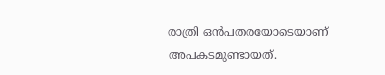രാത്രി ഒന്‍പതരയോടെയാണ് അപകടമുണ്ടായത്.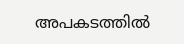അപകടത്തില്‍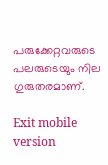പരുക്കേറ്റവരുടെ പലരുടെയും നില ഗുരുതരമാണ്.

Exit mobile version